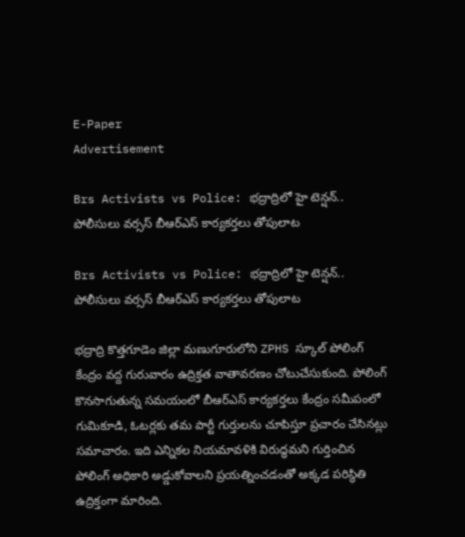E-Paper
Advertisement

Brs Activists vs Police: భద్రాద్రిలో హై టెన్షన్.. పోలీసులు వర్సస్ బీఆర్ఎస్ కార్యకర్తలు తోపులాట

Brs Activists vs Police: భద్రాద్రిలో హై టెన్షన్.. పోలీసులు వర్సస్ బీఆర్ఎస్ కార్యకర్తలు తోపులాట

భద్రాద్రి కొత్తగూడెం జిల్లా మణుగూరులోని ZPHS స్కూల్ పోలింగ్ కేంద్రం వద్ద గురువారం ఉద్రిక్తత వాతావరణం చోటుచేసుకుంది. పోలింగ్ కొనసాగుతున్న సమయంలో బీఆర్ఎస్ కార్యకర్తలు కేంద్రం సమీపంలో గుమికూడి, ఓటర్లకు తమ పార్టీ గుర్తులను చూపిస్తూ ప్రచారం చేసినట్లు సమాచారం. ఇది ఎన్నికల నియమావళికి విరుద్ధమని గుర్తించిన పోలింగ్ అధికారి అడ్డుకోవాలని ప్రయత్నించడంతో అక్కడ పరిస్థితి ఉద్రిక్తంగా మారింది.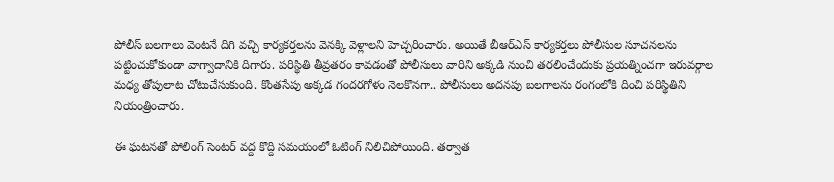పోలీస్ బలగాలు వెంటనే దిగి వచ్చి కార్యకర్తలను వెనక్కి వెళ్లాలని హెచ్చరించారు. అయితే బీఆర్ఎస్ కార్యకర్తలు పోలీసుల సూచనలను పట్టించుకోకుండా వాగ్వాదానికి దిగారు. పరిస్థితి తీవ్రతరం కావడంతో పోలీసులు వారిని అక్కడి నుంచి తరలించేందుకు ప్రయత్నించగా ఇరువర్గాల మధ్య తోపులాట చోటుచేసుకుంది. కొంతసేపు అక్కడ గందరగోళం నెలకొనగా.. పోలీసులు అదనపు బలగాలను రంగంలోకి దించి పరిస్థితిని నియంత్రించారు.

ఈ ఘటనతో పోలింగ్ సెంటర్ వద్ద కొద్ది సమయంలో ఓటింగ్ నిలిచిపోయింది. తర్వాత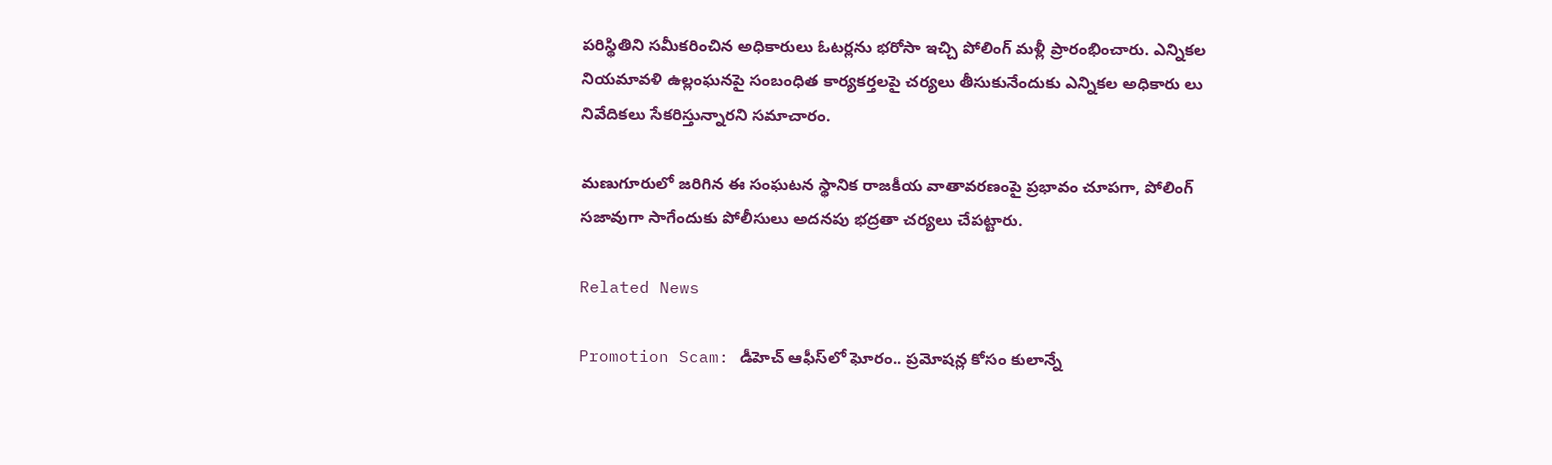పరిస్థితిని సమీకరించిన అధికారులు ఓటర్లను భరోసా ఇచ్చి పోలింగ్ మళ్లీ ప్రారంభించారు. ఎన్నికల నియమావళి ఉల్లంఘనపై సంబంధిత కార్యకర్తలపై చర్యలు తీసుకునేందుకు ఎన్నికల అధికారు లు నివేదికలు సేకరిస్తున్నారని సమాచారం.

మణుగూరులో జరిగిన ఈ సంఘటన స్థానిక రాజకీయ వాతావరణంపై ప్రభావం చూపగా, పోలింగ్ సజావుగా సాగేందుకు పోలీసులు అదనపు భద్రతా చర్యలు చేపట్టారు.

Related News

Promotion Scam: డీహెచ్ ఆఫీస్‌లో ఘోరం.. ప్రమోషన్ల కోసం కులాన్నే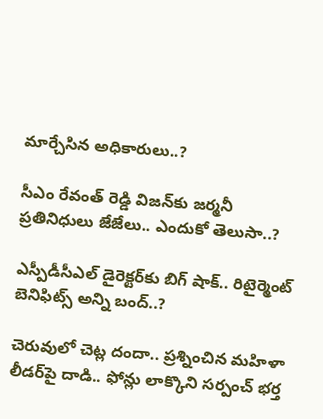మార్చేసిన అధికారులు..?

సీఎం రేవంత్ రెడ్డి విజన్‌కు జర్మనీ ప్రతినిధులు జేజేలు.. ఎందుకో తెలుసా..?

ఎస్పీడీసీఎల్ డైరెక్టర్‌కు బిగ్ షాక్.. రిటైర్మెంట్ బెనిఫిట్స్ అన్ని బంద్..?

చెరువులో చెట్ల దందా.. ప్రశ్నించిన మహిళా లీడర్‌పై దాడి.. ఫోన్లు లాక్కొని సర్పంచ్ భర్త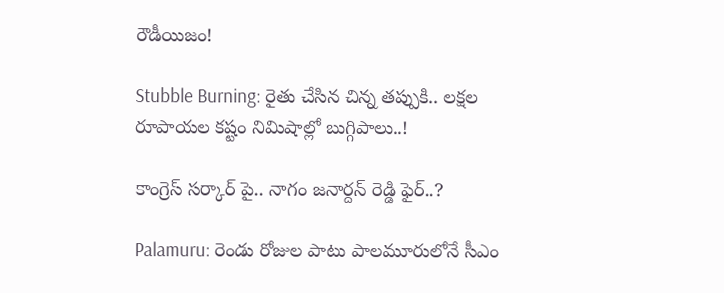రౌడీయిజం!

Stubble Burning: రైతు చేసిన చిన్న తప్పుకి.. లక్షల రూపాయల కష్టం నిమిషాల్లో బుగ్గిపాలు..!

కాంగ్రెస్ సర్కార్‌ పై.. నాగం జనార్దన్ రెడ్డి ఫైర్..?

Palamuru: రెండు రోజుల పాటు పాలమూరులోనే సీఎం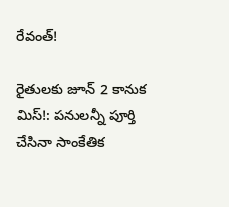రేవంత్!

రైతులకు జూన్ 2 కానుక మిస్!: పనులన్నీ పూర్తి చేసినా సాంకేతిక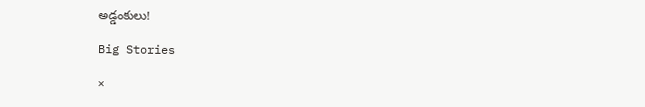అడ్డంకులు!

Big Stories

×